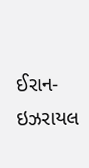ઈરાન-ઇઝરાયલ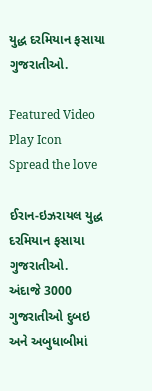યુદ્ધ દરમિયાન ફસાયા ગુજરાતીઓ.

Featured Video Play Icon
Spread the love

ઈરાન-ઇઝરાયલ યુદ્ધ દરમિયાન ફસાયા ગુજરાતીઓ.
અંદાજે 3000 ગુજરાતીઓ દુબઇ અને અબુધાબીમાં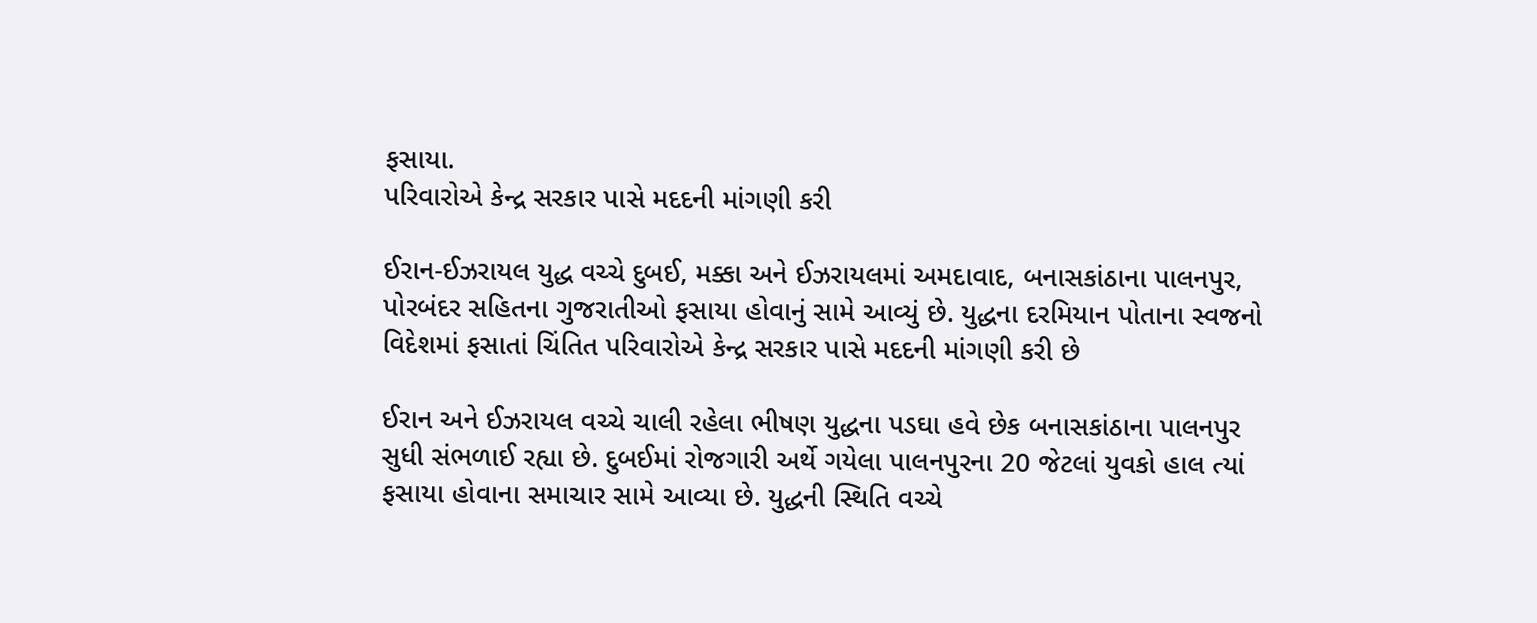ફસાયા.
પરિવારોએ કેન્દ્ર સરકાર પાસે મદદની માંગણી કરી

ઈરાન-ઈઝરાયલ યુદ્ધ વચ્ચે દુબઈ, મક્કા અને ઈઝરાયલમાં અમદાવાદ, બનાસકાંઠાના પાલનપુર, પોરબંદર સહિતના ગુજરાતીઓ ફસાયા હોવાનું સામે આવ્યું છે. યુદ્ધના દરમિયાન પોતાના સ્વજનો વિદેશમાં ફસાતાં ચિંતિત પરિવારોએ કેન્દ્ર સરકાર પાસે મદદની માંગણી કરી છે

ઈરાન અને ઈઝરાયલ વચ્ચે ચાલી રહેલા ભીષણ યુદ્ધના પડઘા હવે છેક બનાસકાંઠાના પાલનપુર સુધી સંભળાઈ રહ્યા છે. દુબઈમાં રોજગારી અર્થે ગયેલા પાલનપુરના 20 જેટલાં યુવકો હાલ ત્યાં ફસાયા હોવાના સમાચાર સામે આવ્યા છે. યુદ્ધની સ્થિતિ વચ્ચે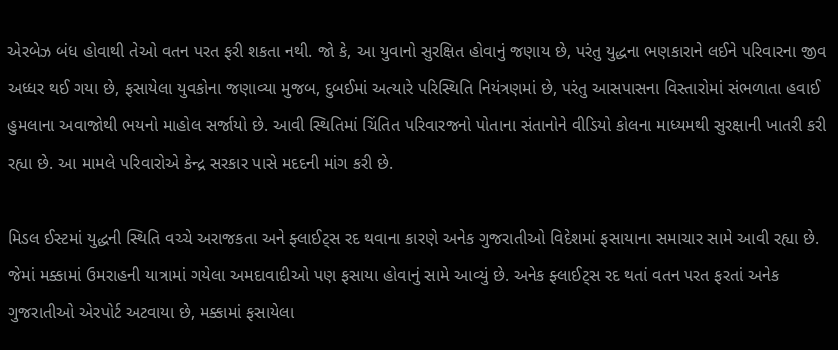એરબેઝ બંધ હોવાથી તેઓ વતન પરત ફરી શકતા નથી. જો કે, આ યુવાનો સુરક્ષિત હોવાનું જણાય છે, પરંતુ યુદ્ધના ભણકારાને લઈને પરિવારના જીવ અધ્ધર થઈ ગયા છે, ફસાયેલા યુવકોના જણાવ્યા મુજબ, દુબઈમાં અત્યારે પરિસ્થિતિ નિયંત્રણમાં છે, પરંતુ આસપાસના વિસ્તારોમાં સંભળાતા હવાઈ હુમલાના અવાજોથી ભયનો માહોલ સર્જાયો છે. આવી સ્થિતિમાં ચિંતિત પરિવારજનો પોતાના સંતાનોને વીડિયો કોલના માધ્યમથી સુરક્ષાની ખાતરી કરી રહ્યા છે. આ મામલે પરિવારોએ કેન્દ્ર સરકાર પાસે મદદની માંગ કરી છે.

મિડલ ઈસ્ટમાં યુદ્ધની સ્થિતિ વચ્ચે અરાજકતા અને ફ્લાઈટ્સ રદ થવાના કારણે અનેક ગુજરાતીઓ વિદેશમાં ફસાયાના સમાચાર સામે આવી રહ્યા છે. જેમાં મક્કામાં ઉમરાહની યાત્રામાં ગયેલા અમદાવાદીઓ પણ ફસાયા હોવાનું સામે આવ્યું છે. અનેક ફ્લાઈટ્સ રદ થતાં વતન પરત ફરતાં અનેક ગુજરાતીઓ એરપોર્ટ અટવાયા છે, મક્કામાં ફસાયેલા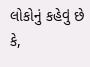લોકોનું કહેવું છે કે,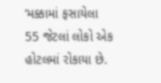‘મક્કામાં ફસાયેલા 55 જેટલાં લોકો એક હોટલમાં રોકાયા છે.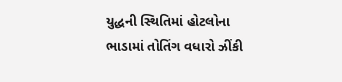યુદ્ધની સ્થિતિમાં હોટલોના ભાડામાં તોતિંગ વધારો ઝીંકી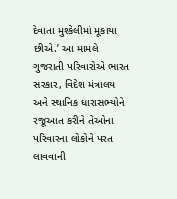દેવાતા મુશ્કેલીમાં મૂકાયા છીએ.’ આ મામલે ગુજરાતી પરિવારોએ ભારત સરકાર, વિદેશ મંત્રાલય અને સ્થાનિક ધારાસભ્યોને રજૂઆત કરીને તેઓના પરિવારના લોકોને પરત લાવવાની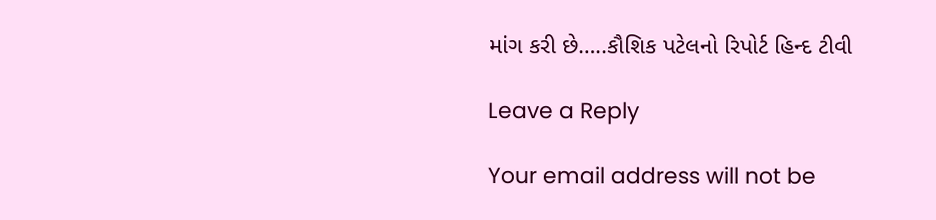માંગ કરી છે…..કૌશિક પટેલનો રિપોર્ટ હિન્દ ટીવી

Leave a Reply

Your email address will not be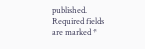published. Required fields are marked *